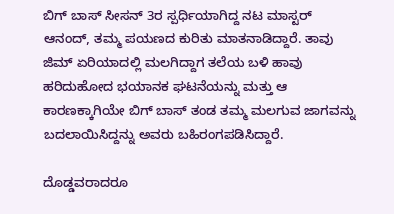ಬಿಗ್ ಬಾಸ್ ಸೀಸನ್ 3ರ ಸ್ಪರ್ಧಿಯಾಗಿದ್ದ ನಟ ಮಾಸ್ಟರ್ ಆನಂದ್, ತಮ್ಮ ಪಯಣದ ಕುರಿತು ಮಾತನಾಡಿದ್ದಾರೆ. ತಾವು ಜಿಮ್ ಏರಿಯಾದಲ್ಲಿ ಮಲಗಿದ್ದಾಗ ತಲೆಯ ಬಳಿ ಹಾವು ಹರಿದುಹೋದ ಭಯಾನಕ ಘಟನೆಯನ್ನು ಮತ್ತು ಆ ಕಾರಣಕ್ಕಾಗಿಯೇ ಬಿಗ್ ಬಾಸ್ ತಂಡ ತಮ್ಮ ಮಲಗುವ ಜಾಗವನ್ನು ಬದಲಾಯಿಸಿದ್ದನ್ನು ಅವರು ಬಹಿರಂಗಪಡಿಸಿದ್ದಾರೆ.

ದೊಡ್ಡವರಾದರೂ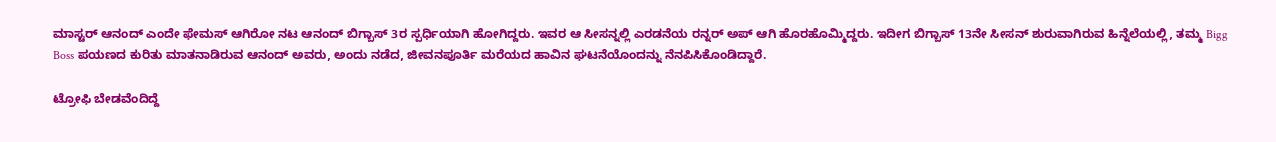ಮಾಸ್ಟರ್ ಆನಂದ್ ಎಂದೇ ಫೇಮಸ್ ಆಗಿರೋ ನಟ ಆನಂದ್ ಬಿಗ್ಬಾಸ್ 3ರ ಸ್ಪರ್ಧಿಯಾಗಿ ಹೋಗಿದ್ದರು. ಇವರ ಆ ಸೀಸನ್ನಲ್ಲಿ ಎರಡನೆಯ ರನ್ನರ್ ಅಪ್ ಆಗಿ ಹೊರಹೊಮ್ಮಿದ್ದರು. ಇದೀಗ ಬಿಗ್ಬಾಸ್ 13ನೇ ಸೀಸನ್ ಶುರುವಾಗಿರುವ ಹಿನ್ನೆಲೆಯಲ್ಲಿ, ತಮ್ಮ Bigg Boss ಪಯಣದ ಕುರಿತು ಮಾತನಾಡಿರುವ ಆನಂದ್ ಅವರು, ಅಂದು ನಡೆದ, ಜೀವನಪೂರ್ತಿ ಮರೆಯದ ಹಾವಿನ ಘಟನೆಯೊಂದನ್ನು ನೆನಪಿಸಿಕೊಂಡಿದ್ದಾರೆ.

ಟ್ರೋಫಿ ಬೇಡವೆಂದಿದ್ದೆ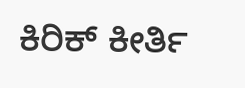ಕಿರಿಕ್‌ ಕೀರ್ತಿ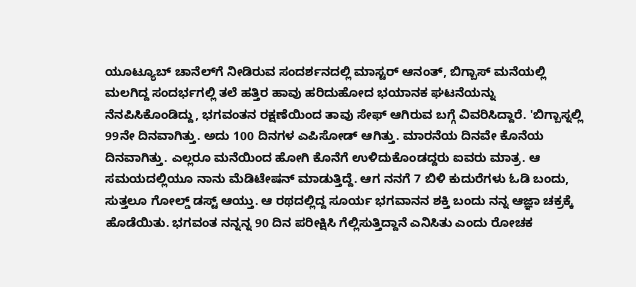ಯೂಟ್ಯೂಬ್‌ ಚಾನೆಲ್‌ಗೆ ನೀಡಿರುವ ಸಂದರ್ಶನದಲ್ಲಿ ಮಾಸ್ಟರ್ ಆನಂತ್, ಬಿಗ್ಬಾಸ್ ಮನೆಯಲ್ಲಿ ಮಲಗಿದ್ದ ಸಂದರ್ಭಗಲ್ಲಿ ತಲೆ ಹತ್ತಿರ ಹಾವು ಹರಿದುಹೋದ ಭಯಾನಕ ಘಟನೆಯನ್ನು ನೆನಪಿಸಿಕೊಂಡಿದ್ದು, ಭಗವಂತನ ರಕ್ಷಣೆಯಿಂದ ತಾವು ಸೇಫ್ ಆಗಿರುವ ಬಗ್ಗೆ ವಿವರಿಸಿದ್ದಾರೆ. 'ಬಿಗ್ಬಾಸ್ನಲ್ಲಿ 99ನೇ ದಿನವಾಗಿತ್ತು. ಅದು 100 ದಿನಗಳ ಎಪಿಸೋಡ್ ಆಗಿತ್ತು. ಮಾರನೆಯ ದಿನವೇ ಕೊನೆಯ ದಿನವಾಗಿತ್ತು. ಎಲ್ಲರೂ ಮನೆಯಿಂದ ಹೋಗಿ ಕೊನೆಗೆ ಉಳಿದುಕೊಂಡದ್ದರು ಐವರು ಮಾತ್ರ. ಆ ಸಮಯದಲ್ಲಿಯೂ ನಾನು ಮೆಡಿಟೇಷನ್ ಮಾಡುತ್ತಿದ್ದೆ. ಆಗ ನನಗೆ 7 ಬಿಳಿ ಕುದುರೆಗಳು ಓಡಿ ಬಂದು, ಸುತ್ತಲೂ ಗೋಲ್ಡ್‌ ಡಸ್ಟ್‌ ಆಯ್ತು. ಆ ರಥದಲ್ಲಿದ್ದ ಸೂರ್ಯ ಭಗವಾನನ ಶಕ್ತಿ ಬಂದು ನನ್ನ ಆಜ್ಞಾ ಚಕ್ರಕ್ಕೆ ಹೊಡೆಯಿತು. ಭಗವಂತ ನನ್ನನ್ನ 90 ದಿನ ಪರೀಕ್ಷಿಸಿ ಗೆಲ್ಲಿಸುತ್ತಿದ್ದಾನೆ ಎನಿಸಿತು ಎಂದು ರೋಚಕ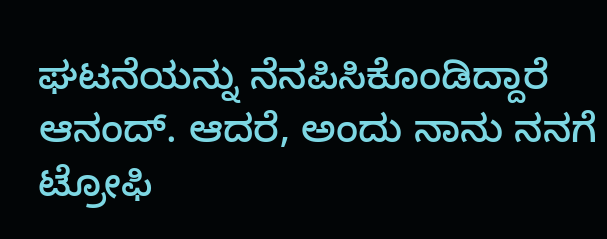ಘಟನೆಯನ್ನು ನೆನಪಿಸಿಕೊಂಡಿದ್ದಾರೆ ಆನಂದ್. ಆದರೆ, ಅಂದು ನಾನು ನನಗೆ ಟ್ರೋಫಿ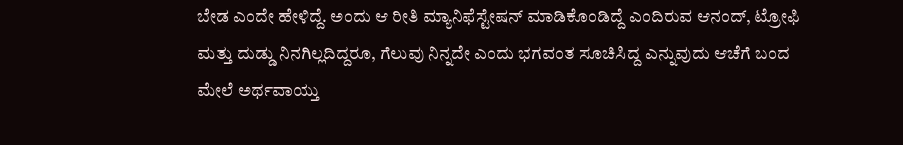ಬೇಡ ಎಂದೇ ಹೇಳಿದ್ದೆ. ಅಂದು ಆ ರೀತಿ ಮ್ಯಾನಿಫೆಸ್ಟೇಷನ್ ಮಾಡಿಕೊಂಡಿದ್ದೆ ಎಂದಿರುವ ಆನಂದ್, ಟ್ರೋಫಿ ಮತ್ತು ದುಡ್ಡು ನಿನಗಿಲ್ಲದಿದ್ದರೂ, ಗೆಲುವು ನಿನ್ನದೇ ಎಂದು ಭಗವಂತ ಸೂಚಿಸಿದ್ದ ಎನ್ನುವುದು ಆಚೆಗೆ ಬಂದ ಮೇಲೆ ಅರ್ಥವಾಯ್ತು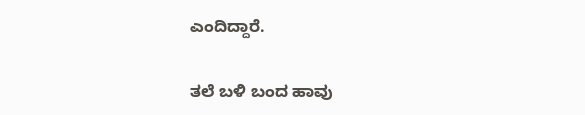ಎಂದಿದ್ದಾರೆ.

ತಲೆ ಬಳಿ ಬಂದ ಹಾವು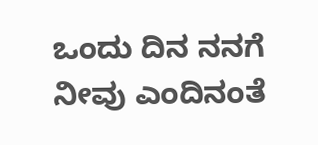ಒಂದು ದಿನ ನನಗೆ ನೀವು ಎಂದಿನಂತೆ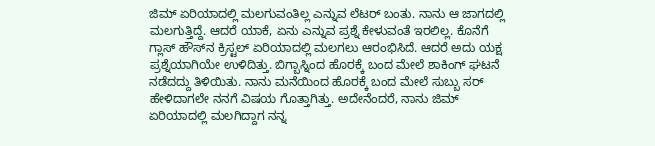ಜಿಮ್‌ ಏರಿಯಾದಲ್ಲಿ ಮಲಗುವಂತಿಲ್ಲ ಎನ್ನುವ ಲೆಟರ್ ಬಂತು. ನಾನು ಆ ಜಾಗದಲ್ಲಿ ಮಲಗುತ್ತಿದ್ದೆ. ಆದರೆ ಯಾಕೆ, ಏನು ಎನ್ನುವ ಪ್ರಶ್ನೆ ಕೇಳುವಂತೆ ಇರಲಿಲ್ಲ. ಕೊನೆಗೆ ಗ್ಲಾಸ್‌ ಹೌಸ್‌ನ ಕ್ರಿಸ್ಟಲ್‌ ಏರಿಯಾದಲ್ಲಿ ಮಲಗಲು ಆರಂಭಿಸಿದೆ. ಆದರೆ ಅದು ಯಕ್ಷ ಪ್ರಶ್ನೆಯಾಗಿಯೇ ಉಳಿದಿತ್ತು. ಬಿಗ್ಬಾಸ್ನಿಂದ ಹೊರಕ್ಕೆ ಬಂದ ಮೇಲೆ ಶಾಕಿಂಗ್ ಘಟನೆ ನಡೆದದ್ದು ತಿಳಿಯಿತು. ನಾನು ಮನೆಯಿಂದ ಹೊರಕ್ಕೆ ಬಂದ ಮೇಲೆ ಸುಬ್ಬು ಸರ್‌ ಹೇಳಿದಾಗಲೇ ನನಗೆ ವಿಷಯ ಗೊತ್ತಾಗಿತ್ತು. ಅದೇನೆಂದರೆ, ನಾನು ಜಿಮ್‌ ಏರಿಯಾದಲ್ಲಿ ಮಲಗಿದ್ದಾಗ ನನ್ನ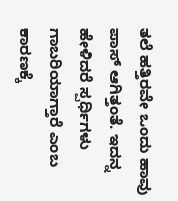ತಲೆ ಹತ್ತಿರವೇ ಒಂದು ಹಾವು ಪಾಸ್‌ ಆಗಿತ್ತಂತೆ. ಇದನ್ನ ಹೇಳಿದರೆ ಸ್ಪರ್ಧಿಗಳು ಗಾಬರಿಯಾಗ್ತಾರೆ ಎಂಬ ಕಾರಣಕ್ಕೆ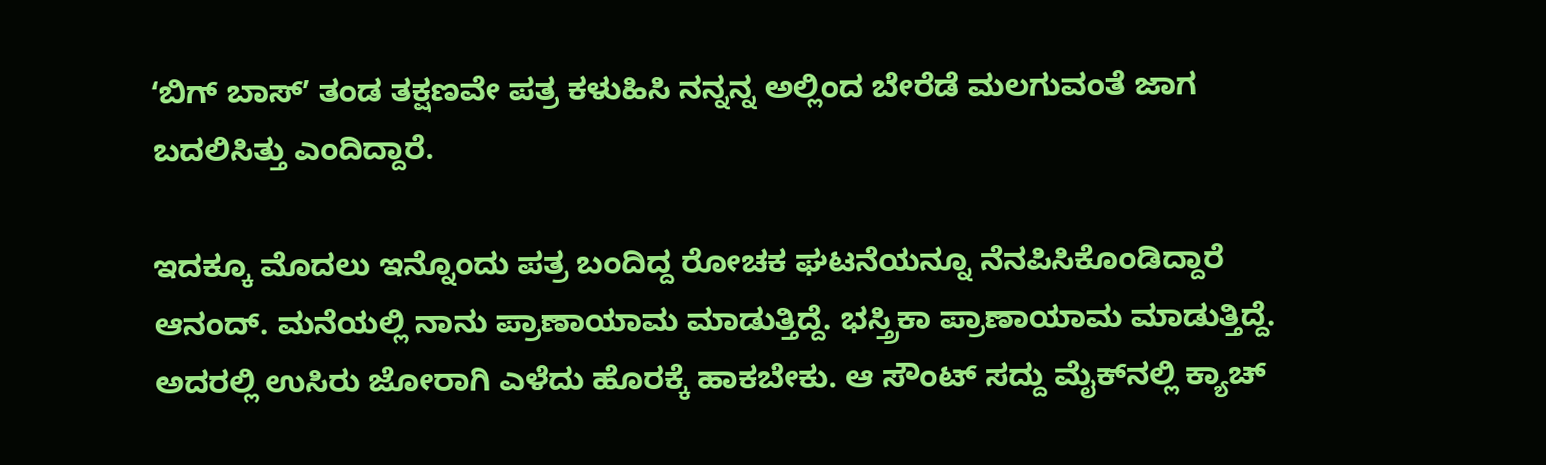ʻಬಿಗ್‌ ಬಾಸ್‌ʼ ತಂಡ ತಕ್ಷಣವೇ ಪತ್ರ ಕಳುಹಿಸಿ ನನ್ನನ್ನ ಅಲ್ಲಿಂದ ಬೇರೆಡೆ ಮಲಗುವಂತೆ ಜಾಗ ಬದಲಿಸಿತ್ತು ಎಂದಿದ್ದಾರೆ.

ಇದಕ್ಕೂ ಮೊದಲು ಇನ್ನೊಂದು ಪತ್ರ ಬಂದಿದ್ದ ರೋಚಕ ಘಟನೆಯನ್ನೂ ನೆನಪಿಸಿಕೊಂಡಿದ್ದಾರೆ ಆನಂದ್. ಮನೆಯಲ್ಲಿ ನಾನು ಪ್ರಾಣಾಯಾಮ ಮಾಡುತ್ತಿದ್ದೆ. ಭಸ್ತ್ರಿಕಾ ಪ್ರಾಣಾಯಾಮ ಮಾಡುತ್ತಿದ್ದೆ. ಅದರಲ್ಲಿ ಉಸಿರು ಜೋರಾಗಿ ಎಳೆದು ಹೊರಕ್ಕೆ ಹಾಕಬೇಕು. ಆ ಸೌಂಟ್ ಸದ್ದು ಮೈಕ್‌ನಲ್ಲಿ ಕ್ಯಾಚ್‌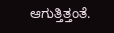ಆಗುತ್ತಿತ್ತಂತೆ.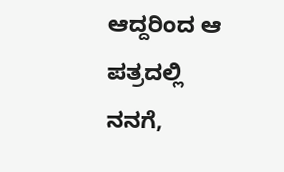ಆದ್ದರಿಂದ ಆ ಪತ್ರದಲ್ಲಿ ನನಗೆ,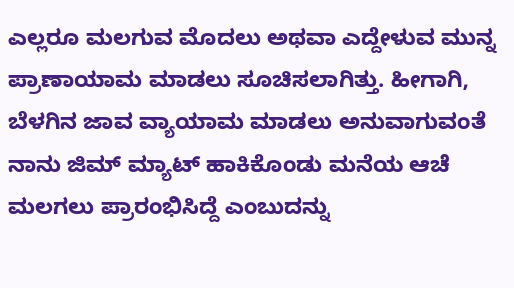ಎಲ್ಲರೂ ಮಲಗುವ ಮೊದಲು ಅಥವಾ ಎದ್ದೇಳುವ ಮುನ್ನ ಪ್ರಾಣಾಯಾಮ ಮಾಡಲು ಸೂಚಿಸಲಾಗಿತ್ತು. ಹೀಗಾಗಿ, ಬೆಳಗಿನ ಜಾವ ವ್ಯಾಯಾಮ ಮಾಡಲು ಅನುವಾಗುವಂತೆ ನಾನು ಜಿಮ್‌ ಮ್ಯಾಟ್‌ ಹಾಕಿಕೊಂಡು ಮನೆಯ ಆಚೆ ಮಲಗಲು ಪ್ರಾರಂಭಿಸಿದ್ದೆ ಎಂಬುದನ್ನು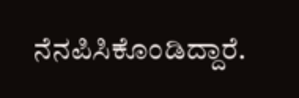ನೆನಪಿಸಿಕೊಂಡಿದ್ದಾರೆ.